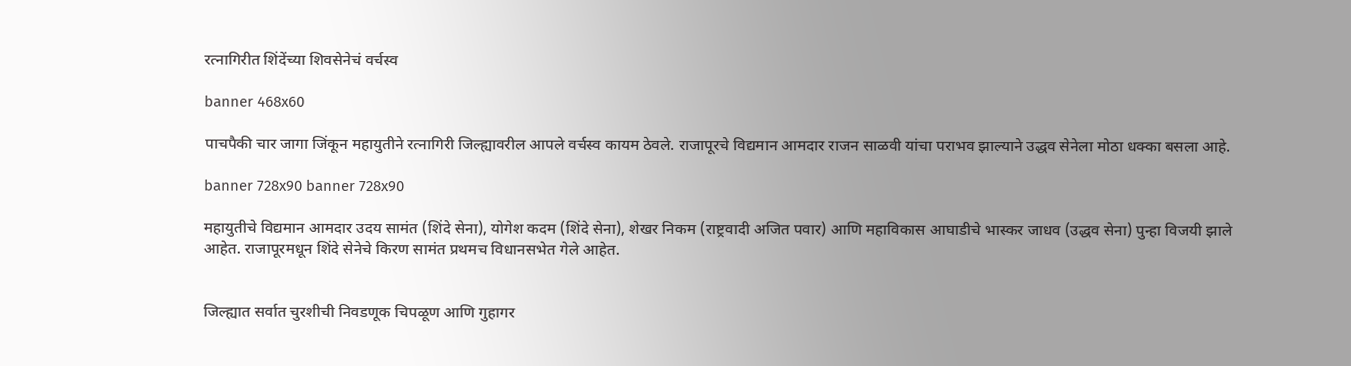रत्नागिरीत शिंदेंच्या शिवसेनेचं वर्चस्व

banner 468x60

पाचपैकी चार जागा जिंकून महायुतीने रत्नागिरी जिल्ह्यावरील आपले वर्चस्व कायम ठेवले. राजापूरचे विद्यमान आमदार राजन साळवी यांचा पराभव झाल्याने उद्धव सेनेला मोठा धक्का बसला आहे.

banner 728x90 banner 728x90

महायुतीचे विद्यमान आमदार उदय सामंत (शिंदे सेना), योगेश कदम (शिंदे सेना), शेखर निकम (राष्ट्रवादी अजित पवार) आणि महाविकास आघाडीचे भास्कर जाधव (उद्धव सेना) पुन्हा विजयी झाले आहेत. राजापूरमधून शिंदे सेनेचे किरण सामंत प्रथमच विधानसभेत गेले आहेत.


जिल्ह्यात सर्वात चुरशीची निवडणूक चिपळूण आणि गुहागर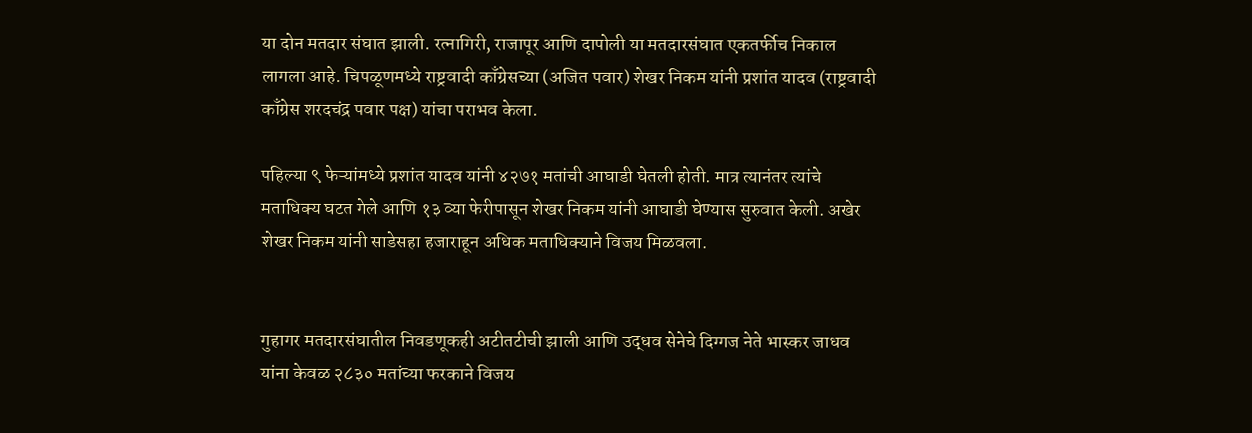या दोन मतदार संघात झाली. रत्नागिरी, राजापूर आणि दापोली या मतदारसंघात एकतर्फीच निकाल लागला आहे. चिपळूणमध्ये राष्ट्रवादी काँग्रेसच्या (अजित पवार) शेखर निकम यांनी प्रशांत यादव (राष्ट्रवादी काँग्रेस शरदचंद्र पवार पक्ष) यांचा पराभव केला.

पहिल्या ९ फेऱ्यांमध्ये प्रशांत यादव यांनी ४२७१ मतांची आघाडी घेतली होती. मात्र त्यानंतर त्यांचे मताधिक्य घटत गेले आणि १३ व्या फेरीपासून शेखर निकम यांनी आघाडी घेण्यास सुरुवात केली. अखेर शेखर निकम यांनी साडेसहा हजाराहून अधिक मताधिक्याने विजय मिळवला.


गुहागर मतदारसंघातील निवडणूकही अटीतटीची झाली आणि उद्धव सेनेचे दिग्गज नेते भास्कर जाधव यांना केवळ २८३० मतांच्या फरकाने विजय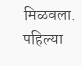मिळवला. पहिल्या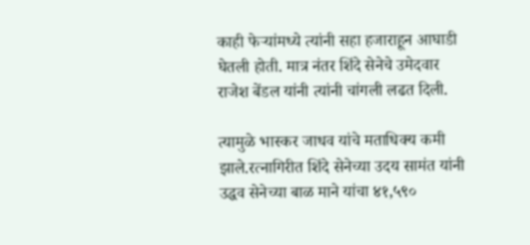काही फेऱ्यांमध्ये त्यांनी सहा हजाराहून आघाडी घेतली होती. मात्र नंतर शिंदे सेनेचे उमेदवार राजेश बेंडल यांनी त्यांनी चांगली लढत दिली.

त्यामुळे भास्कर जाधव यांचे मताधिक्य कमी झाले.रत्नागिरीत शिंदे सेनेच्या उदय सामंत यांनी उद्धव सेनेच्या बाळ माने यांचा ४१,५९०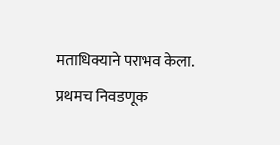मताधिक्याने पराभव केला. प्रथमच निवडणूक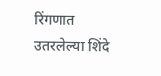रिंगणात उतरलेल्या शिंदे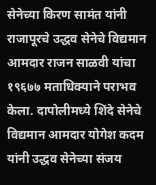सेनेच्या किरण सामंत यांनी राजापूरचे उद्धव सेनेचे विद्यमान आमदार राजन साळवी यांचा १९६७७ मताधिक्याने पराभव केला. दापोलीमध्ये शिंदे सेनेचे विद्यमान आमदार योगेश कदम यांनी उद्धव सेनेच्या संजय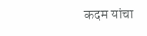कदम यांचा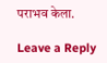पराभव केला.

Leave a Reply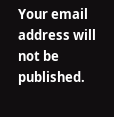Your email address will not be published.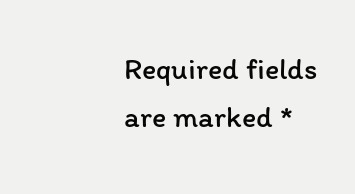Required fields are marked *